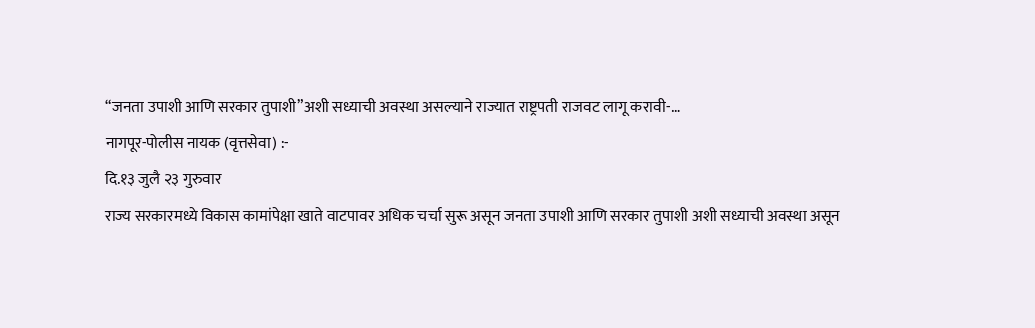“जनता उपाशी आणि सरकार तुपाशी”अशी सध्याची अवस्था असल्याने राज्यात राष्ट्रपती राजवट लागू करावी-…
नागपूर-पोलीस नायक (वृत्तसेवा) :-
दि.१३ जुलै २३ गुरुवार
राज्य सरकारमध्ये विकास कामांपेक्षा खाते वाटपावर अधिक चर्चा सुरू असून जनता उपाशी आणि सरकार तुपाशी अशी सध्याची अवस्था असून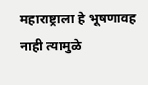महाराष्ट्राला हे भूषणावह नाही त्यामुळे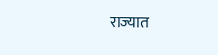राज्यात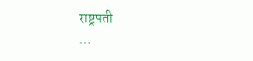राष्ट्रपती
…